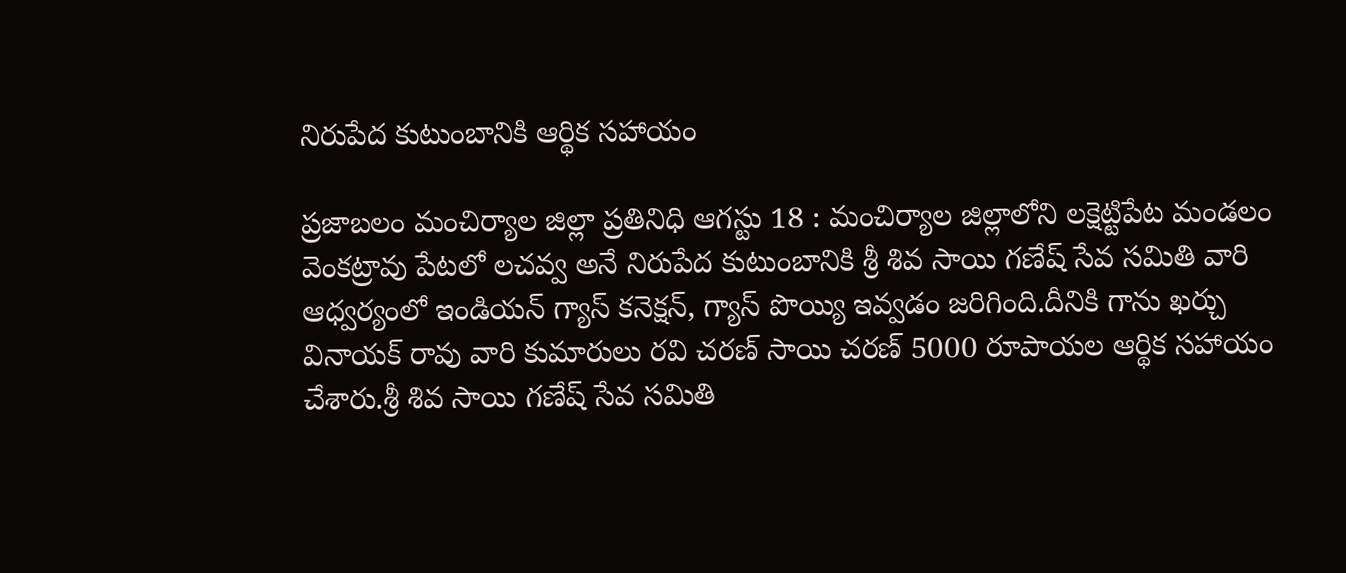నిరుపేద కుటుంబానికి ఆర్థిక సహాయం

ప్రజాబలం మంచిర్యాల జిల్లా ప్రతినిధి ఆగస్టు 18 : మంచిర్యాల జిల్లాలోని లక్షెట్టిపేట మండలం వెంకట్రావు పేటలో లచవ్వ అనే నిరుపేద కుటుంబానికి శ్రీ శివ సాయి గణేష్ సేవ సమితి వారి ఆధ్వర్యంలో ఇండియన్ గ్యాస్ కనెక్షన్, గ్యాస్ పొయ్యి ఇవ్వడం జరిగింది.దీనికి గాను ఖర్చు వినాయక్ రావు వారి కుమారులు రవి చరణ్ సాయి చరణ్ 5000 రూపాయల ఆర్థిక సహాయం చేశారు.శ్రీ శివ సాయి గణేష్ సేవ సమితి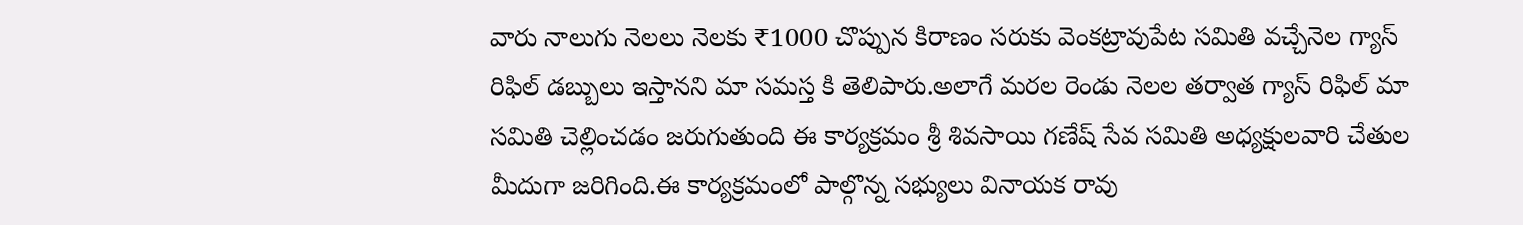వారు నాలుగు నెలలు నెలకు ₹1000 చొప్పున కిరాణం సరుకు వెంకట్రావుపేట సమితి వచ్చేనెల గ్యాస్ రిఫిల్ డబ్బులు ఇస్తానని మా సమస్త కి తెలిపారు.అలాగే మరల రెండు నెలల తర్వాత గ్యాస్ రిఫిల్ మా సమితి చెల్లించడం జరుగుతుంది ఈ కార్యక్రమం శ్రీ శివసాయి గణేష్ సేవ సమితి అధ్యక్షులవారి చేతుల మీదుగా జరిగింది.ఈ కార్యక్రమంలో పాల్గొన్న సభ్యులు వినాయక రావు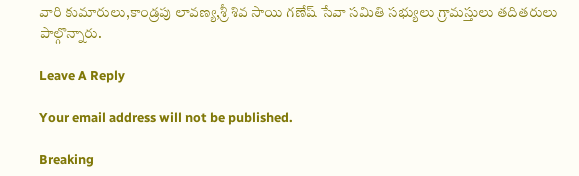వారి కుమారులు,కాండ్రపు లావణ్య,శ్రీ శివ సాయి గణేష్ సేవా సమితి సభ్యులు గ్రామస్తులు తదితరులు పాల్గొన్నారు.

Leave A Reply

Your email address will not be published.

Breaking